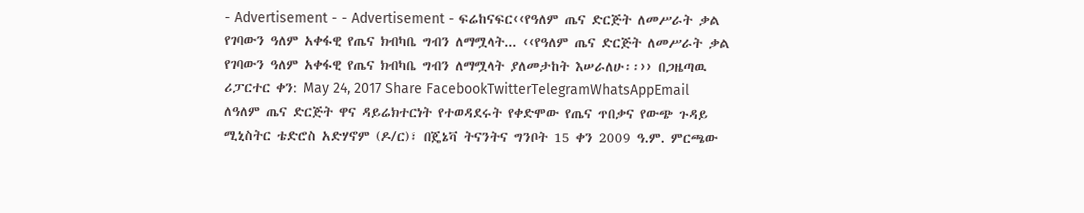- Advertisement - - Advertisement - ፍሬከናፍር‹‹የዓለም ጤና ድርጅት ለመሥራት ቃል የገባውን ዓለም አቀፋዊ የጤና ክብካቤ ግብን ለማሟላት... ‹‹የዓለም ጤና ድርጅት ለመሥራት ቃል የገባውን ዓለም አቀፋዊ የጤና ክብካቤ ግብን ለማሟላት ያለመታከት እሠራለሁ፡፡›› በጋዜጣዉ ሪፓርተር ቀን: May 24, 2017 Share FacebookTwitterTelegramWhatsAppEmail ለዓለም ጤና ድርጅት ዋና ዳይሬክተርነት የተወዳደሩት የቀድሞው የጤና ጥበቃና የውጭ ጉዳይ ሚኒስትር ቴድሮስ አድሃኖም (ዶ/ር)፣ በጄኔቫ ትናንትና ግንቦት 15 ቀን 2009 ዓ.ም. ምርጫው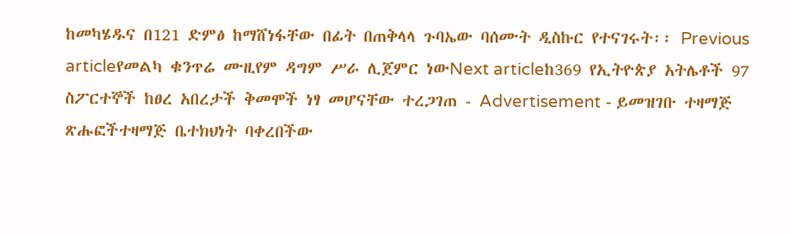ከመካሄዱና በ121 ድምፅ ከማሸነፋቸው በፊት በጠቅላላ ጉባኤው ባሰሙት ዲስኩር የተናገሩት፡፡ Previous articleየመልካ ቁንጥሬ ሙዚየም ዳግም ሥራ ሊጀምር ነውNext articleከ369 የኢትዮጵያ አትሌቶች 97 ስፖርተኞች ከፀረ አበረታች ቅመሞች ነፃ መሆናቸው ተረጋገጠ - Advertisement - ይመዝገቡ ተዛማጅ ጽሑፎችተዛማጅ ቤተክህነት ባቀረበችው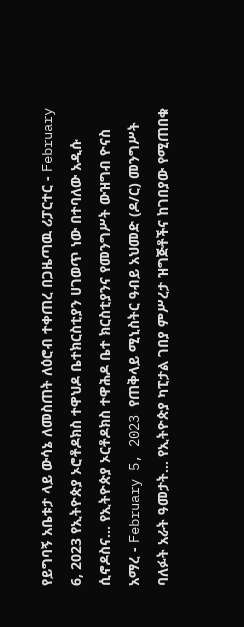የይግባኝ አቤቱታ ላይ ውሳኔ ለመስጠት ለዕሮብ ተቀጠረ በጋዜጣዉ ሪፓርተር - February 6, 2023 የኢትዮጵያ ኦሮቶዶክስ ተዋህዶ ቤተክርስቲያን ሀገወጥ ነው በተባለው አዲሱ ሲኖዶስና... የኢትዮጵያ ኦርቶዶክስ ተዋሕዶ ቤተ ክርስቲያንና የመንግሥት ውዝግብ ዮናስ አማረ - February 5, 2023 የጠቅላይ ሚኒስትር ዓብይ አህመድ (ዶ/ር) መንግሥት ባለፉት አራት ዓመታት... የኢትዮጵያ ካፒታል ገበያ ምሥረታ ዝግጅቶችና ከገበያው የሚጠበቁ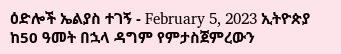ዕድሎች ኤልያስ ተገኝ - February 5, 2023 ኢትዮጵያ ከ50 ዓመት በኋላ ዳግም የምታስጀምረውን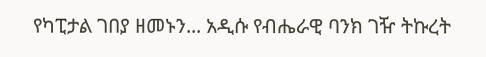የካፒታል ገበያ ዘመኑን... አዲሱ የብሔራዊ ባንክ ገዥ ትኩረት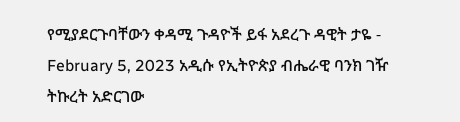የሚያደርጉባቸውን ቀዳሚ ጉዳዮች ይፋ አደረጉ ዳዊት ታዬ - February 5, 2023 አዲሱ የኢትዮጵያ ብሔራዊ ባንክ ገዥ ትኩረት አድርገው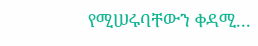የሚሠሩባቸውን ቀዳሚ...